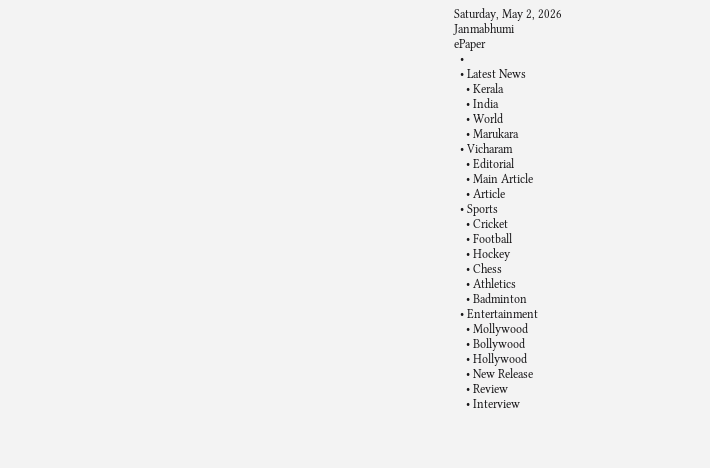Saturday, May 2, 2026
Janmabhumi
ePaper
  •
  • Latest News
    • Kerala
    • India
    • World
    • Marukara
  • Vicharam
    • Editorial
    • Main Article
    • Article
  • Sports
    • Cricket
    • Football
    • Hockey
    • Chess
    • Athletics
    • Badminton
  • Entertainment
    • Mollywood
    • Bollywood
    • Hollywood
    • New Release
    • Review
    • Interview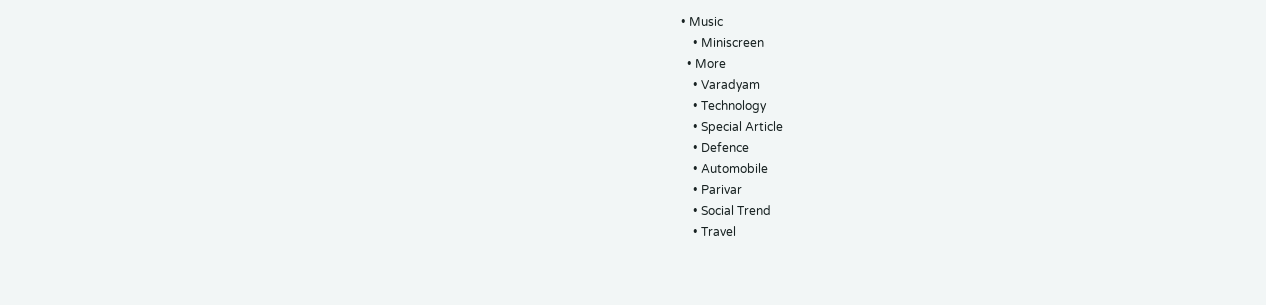• Music
    • Miniscreen
  • More
    • Varadyam
    • Technology
    • Special Article
    • Defence
    • Automobile
    • Parivar
    • Social Trend
    • Travel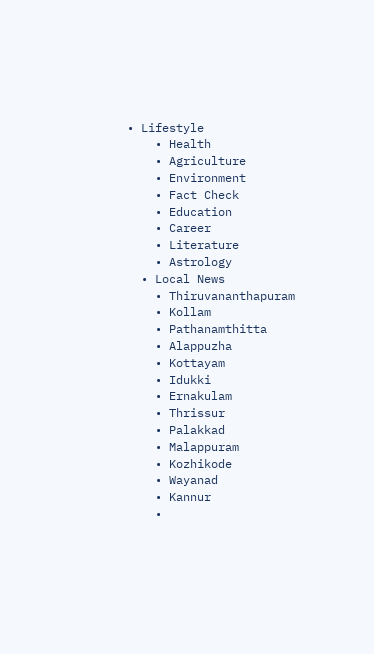• Lifestyle
    • Health
    • Agriculture
    • Environment
    • Fact Check
    • Education
    • Career
    • Literature
    • Astrology
  • Local News
    • Thiruvananthapuram
    • Kollam
    • Pathanamthitta
    • Alappuzha
    • Kottayam
    • Idukki
    • Ernakulam
    • Thrissur
    • Palakkad
    • Malappuram
    • Kozhikode
    • Wayanad
    • Kannur
    •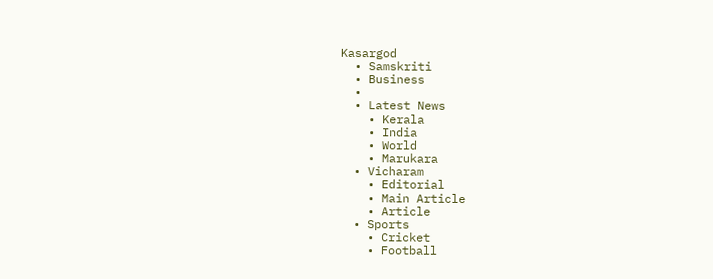Kasargod
  • Samskriti
  • Business
  •
  • Latest News
    • Kerala
    • India
    • World
    • Marukara
  • Vicharam
    • Editorial
    • Main Article
    • Article
  • Sports
    • Cricket
    • Football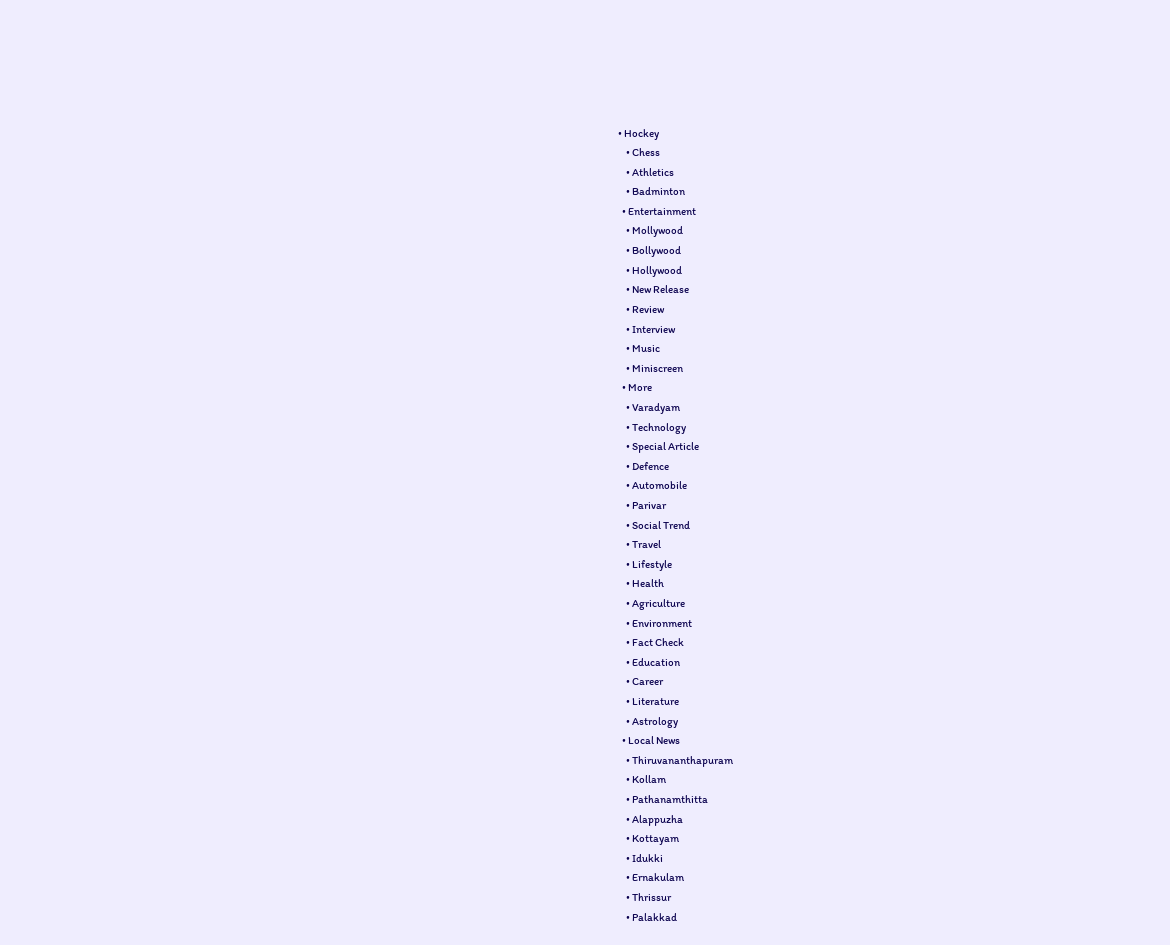• Hockey
    • Chess
    • Athletics
    • Badminton
  • Entertainment
    • Mollywood
    • Bollywood
    • Hollywood
    • New Release
    • Review
    • Interview
    • Music
    • Miniscreen
  • More
    • Varadyam
    • Technology
    • Special Article
    • Defence
    • Automobile
    • Parivar
    • Social Trend
    • Travel
    • Lifestyle
    • Health
    • Agriculture
    • Environment
    • Fact Check
    • Education
    • Career
    • Literature
    • Astrology
  • Local News
    • Thiruvananthapuram
    • Kollam
    • Pathanamthitta
    • Alappuzha
    • Kottayam
    • Idukki
    • Ernakulam
    • Thrissur
    • Palakkad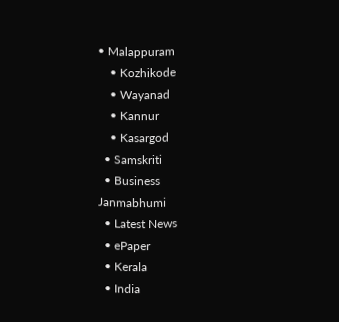• Malappuram
    • Kozhikode
    • Wayanad
    • Kannur
    • Kasargod
  • Samskriti
  • Business
Janmabhumi
  • Latest News
  • ePaper
  • Kerala
  • India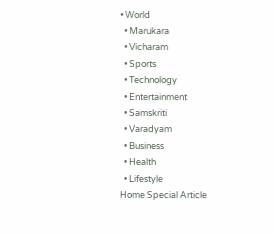• World
  • Marukara
  • Vicharam
  • Sports
  • Technology
  • Entertainment
  • Samskriti
  • Varadyam
  • Business
  • Health
  • Lifestyle
Home Special Article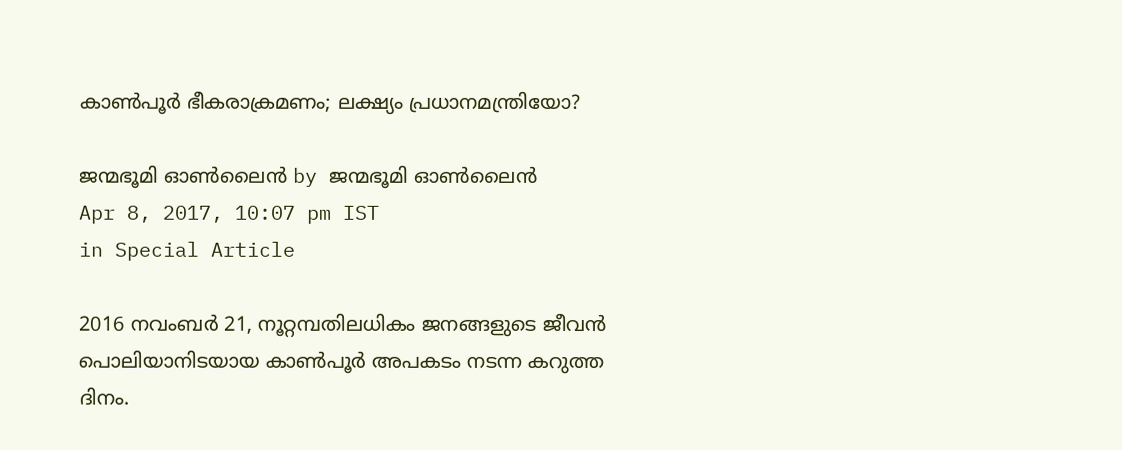കാണ്‍പൂര്‍ ഭീകരാക്രമണം; ലക്ഷ്യം പ്രധാനമന്ത്രിയോ?

ജന്മഭൂമി ഓണ്‍ലൈന്‍ by ജന്മഭൂമി ഓണ്‍ലൈന്‍
Apr 8, 2017, 10:07 pm IST
in Special Article

2016 നവംബര്‍ 21, നൂറ്റമ്പതിലധികം ജനങ്ങളുടെ ജീവന്‍ പൊലിയാനിടയായ കാണ്‍പൂര്‍ അപകടം നടന്ന കറുത്ത ദിനം.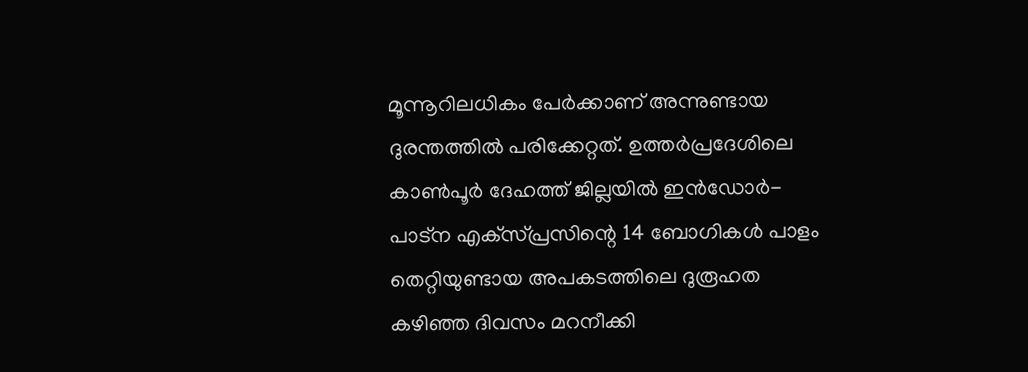മൂന്നൂറിലധികം പേര്‍ക്കാണ് അന്നുണ്ടായ ദുരന്തത്തില്‍ പരിക്കേറ്റത്. ഉത്തര്‍പ്രദേശിലെ കാണ്‍പൂര്‍ ദേഹത്ത് ജില്ലയില്‍ ഇന്‍ഡോര്‍- പാട്‌ന എക്‌സ്പ്രസിന്റെ 14 ബോഗികള്‍ പാളം തെറ്റിയുണ്ടായ അപകടത്തിലെ ദുരൂഹത കഴിഞ്ഞ ദിവസം മറനീക്കി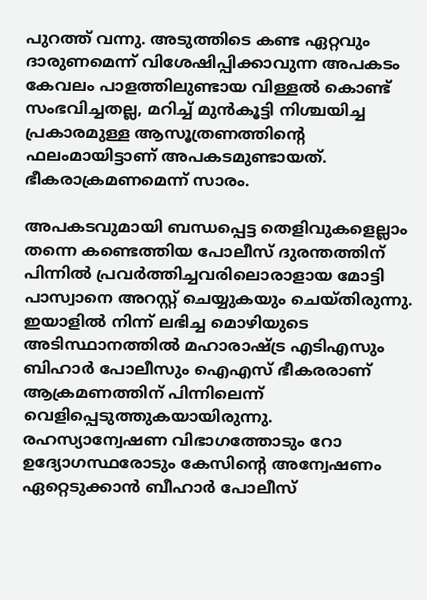പുറത്ത് വന്നു. അടുത്തിടെ കണ്ട ഏറ്റവും ദാരുണമെന്ന് വിശേഷിപ്പിക്കാവുന്ന അപകടം കേവലം പാളത്തിലുണ്ടായ വിള്ളല്‍ കൊണ്ട് സംഭവിച്ചതല്ല, മറിച്ച് മുന്‍കൂട്ടി നിശ്ചയിച്ച പ്രകാരമുള്ള ആസൂത്രണത്തിന്റെ ഫലംമായിട്ടാണ് അപകടമുണ്ടായത്. ഭീകരാക്രമണമെന്ന് സാരം.

അപകടവുമായി ബന്ധപ്പെട്ട തെളിവുകളെല്ലാം തന്നെ കണ്ടെത്തിയ പോലീസ് ദുരന്തത്തിന് പിന്നില്‍ പ്രവര്‍ത്തിച്ചവരിലൊരാളായ മോട്ടി പാസ്വാനെ അറസ്റ്റ് ചെയ്യുകയും ചെയ്തിരുന്നു. ഇയാളില്‍ നിന്ന് ലഭിച്ച മൊഴിയുടെ അടിസ്ഥാനത്തില്‍ മഹാരാഷ്‌ട്ര എടിഎസും ബിഹാര്‍ പോലീസും ഐഎസ് ഭീകരരാണ് ആക്രമണത്തിന് പിന്നിലെന്ന് വെളിപ്പെടുത്തുകയായിരുന്നു. രഹസ്യാന്വേഷണ വിഭാഗത്തോടും റോ ഉദ്യോഗസ്ഥരോടും കേസിന്റെ അന്വേഷണം ഏറ്റെടുക്കാന്‍ ബീഹാര്‍ പോലീസ്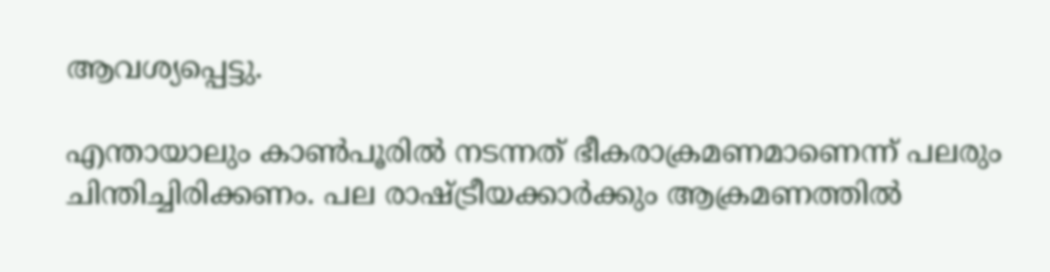ആവശ്യപ്പെട്ടു.

എന്തായാലും കാണ്‍പൂരില്‍ നടന്നത് ഭീകരാക്രമണമാണെന്ന് പലരും ചിന്തിച്ചിരിക്കണം. പല രാഷ്‌ട്രീയക്കാര്‍ക്കും ആക്രമണത്തില്‍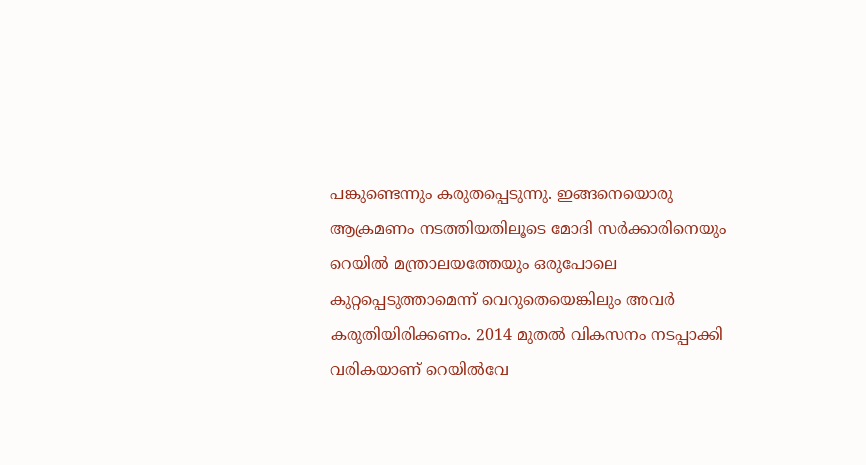പങ്കുണ്ടെന്നും കരുതപ്പെടുന്നു. ഇങ്ങനെയൊരു ആക്രമണം നടത്തിയതിലൂടെ മോദി സര്‍ക്കാരിനെയും റെയില്‍ മന്ത്രാലയത്തേയും ഒരുപോലെ കുറ്റപ്പെടുത്താമെന്ന് വെറുതെയെങ്കിലും അവര്‍ കരുതിയിരിക്കണം. 2014 മുതല്‍ വികസനം നടപ്പാക്കി വരികയാണ് റെയില്‍വേ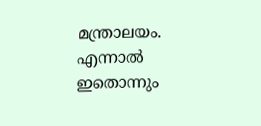മന്ത്രാലയം. എന്നാല്‍ ഇതൊന്നും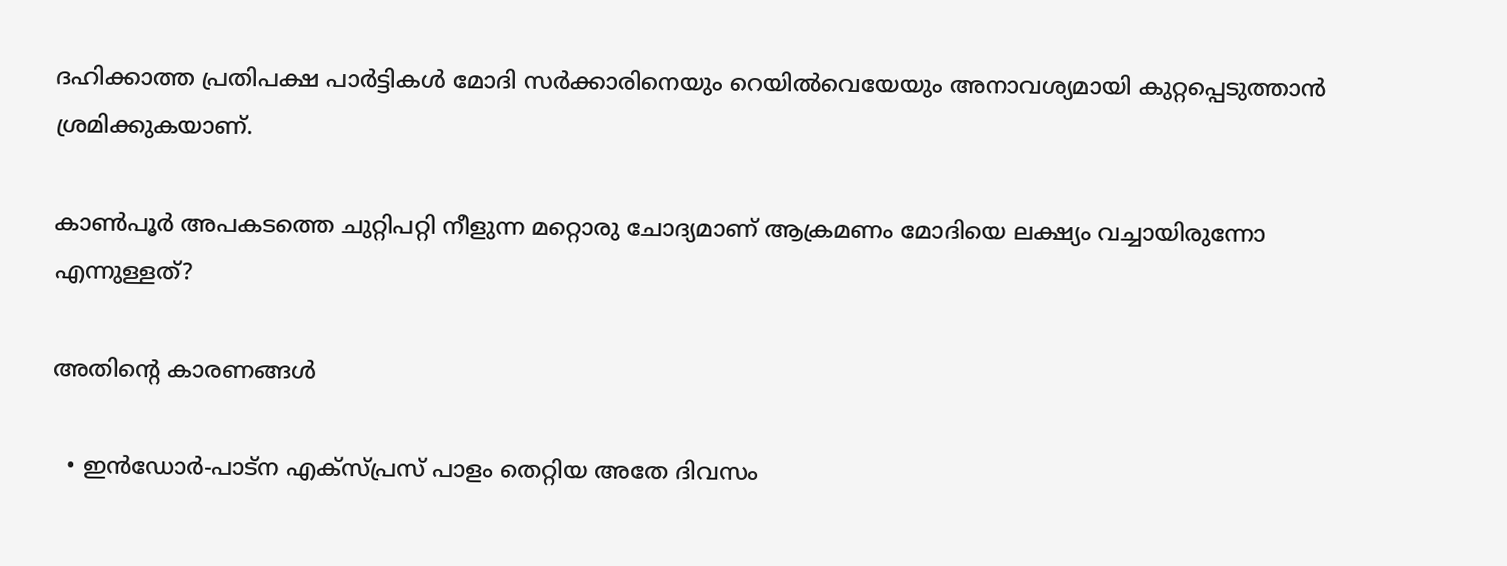ദഹിക്കാത്ത പ്രതിപക്ഷ പാര്‍ട്ടികള്‍ മോദി സര്‍ക്കാരിനെയും റെയില്‍വെയേയും അനാവശ്യമായി കുറ്റപ്പെടുത്താന്‍ ശ്രമിക്കുകയാണ്.

കാണ്‍പൂര്‍ അപകടത്തെ ചുറ്റിപറ്റി നീളുന്ന മറ്റൊരു ചോദ്യമാണ് ആക്രമണം മോദിയെ ലക്ഷ്യം വച്ചായിരുന്നോ എന്നുള്ളത്?

അതിന്റെ കാരണങ്ങള്‍

  • ഇന്‍ഡോര്‍-പാട്‌ന എക്‌സ്പ്രസ് പാളം തെറ്റിയ അതേ ദിവസം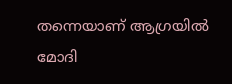തന്നെയാണ് ആഗ്രയില്‍ മോദി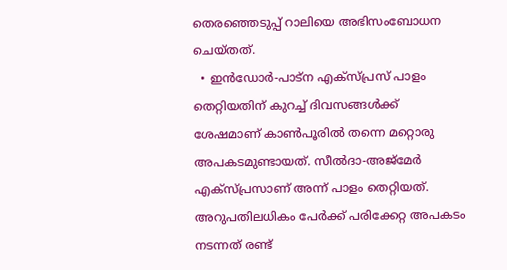തെരഞ്ഞെടുപ്പ് റാലിയെ അഭിസംബോധന ചെയ്തത്.
  • ഇന്‍ഡോര്‍-പാട്‌ന എക്‌സ്പ്രസ് പാളം തെറ്റിയതിന് കുറച്ച് ദിവസങ്ങള്‍ക്ക് ശേഷമാണ് കാണ്‍പൂരില്‍ തന്നെ മറ്റൊരു അപകടമുണ്ടായത്. സീല്‍ദാ-അജ്‌മേര്‍ എക്‌സ്പ്രസാണ് അന്ന് പാളം തെറ്റിയത്. അറുപതിലധികം പേര്‍ക്ക് പരിക്കേറ്റ അപകടം നടന്നത് രണ്ട്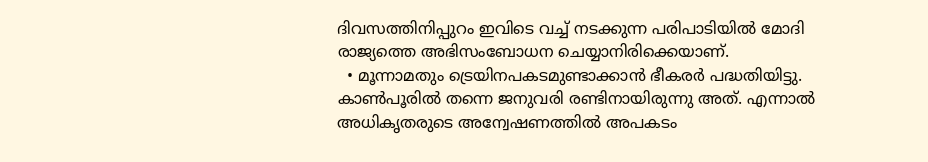ദിവസത്തിനിപ്പുറം ഇവിടെ വച്ച് നടക്കുന്ന പരിപാടിയില്‍ മോദി രാജ്യത്തെ അഭിസംബോധന ചെയ്യാനിരിക്കെയാണ്.
  • മൂന്നാമതും ട്രെയിനപകടമുണ്ടാക്കാന്‍ ഭീകരര്‍ പദ്ധതിയിട്ടു. കാണ്‍പൂരില്‍ തന്നെ ജനുവരി രണ്ടിനായിരുന്നു അത്. എന്നാല്‍ അധികൃതരുടെ അന്വേഷണത്തില്‍ അപകടം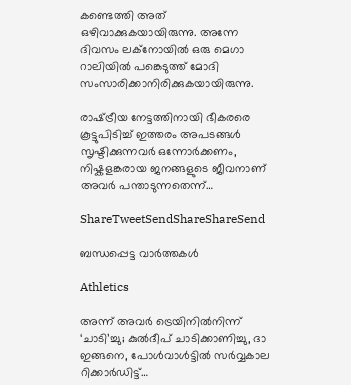കണ്ടെത്തി അത് ഒഴിവാക്കുകയായിരുന്നു. അന്നേ ദിവസം ലക്‌നോയില്‍ ഒരു മെഗാ റാലിയില്‍ പങ്കെടുത്ത് മോദി സംസാരിക്കാനിരിക്കുകയായിരുന്നു.

രാഷ്‌ട്രീയ നേട്ടത്തിനായി ഭീകരരെ കൂട്ടുപിടിച്ച് ഇത്തരം അപടങ്ങള്‍ സൃഷ്ടിക്കുന്നവര്‍ ഒന്നോര്‍ക്കണം, നിഷ്കളങ്കരായ ജനങ്ങളുടെ ജീവനാണ് അവര്‍ പന്താടുന്നതെന്ന്…

ShareTweetSendShareShareSend

ബന്ധപ്പെട്ട വാര്‍ത്തകള്‍

Athletics

അന്ന് അവർ ട്രെയിനിൽനിന്ന് ‘ചാടി’ച്ചു; കുൽദീപ് ചാടിക്കാണിച്ചു, ദാ ഇങ്ങനെ, പോൾവാൾട്ടിൽ സർവ്വകാല റിക്കാർഡിട്ട്…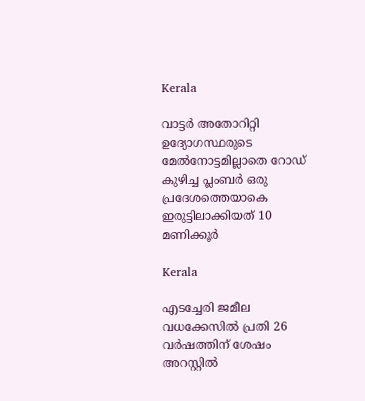Kerala

വാട്ടര്‍ അതോറിറ്റി ഉദ്യോഗസ്ഥരുടെ മേല്‍നോട്ടമില്ലാതെ റോഡ് കുഴിച്ച പ്ലംബര്‍ ഒരു പ്രദേശത്തെയാകെ ഇരുട്ടിലാക്കിയത് 10 മണിക്കൂര്‍

Kerala

എടച്ചേരി ജമീല വധക്കേസില്‍ പ്രതി 26 വര്‍ഷത്തിന് ശേഷം അറസ്റ്റില്‍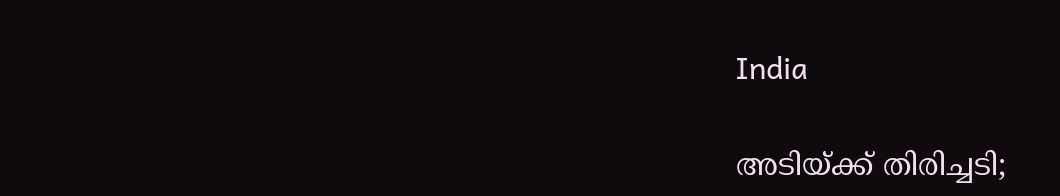India

അടിയ്‌ക്ക് തിരിച്ചടി;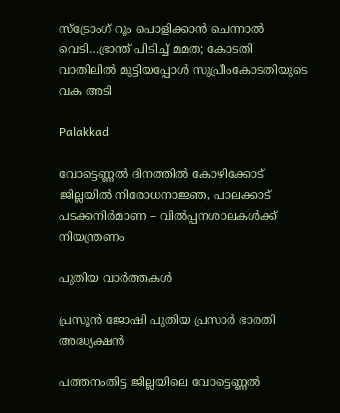സ്ട്രോംഗ് റൂം പൊളിക്കാന്‍ ചെന്നാല്‍ വെടി…ഭ്രാന്ത് പിടിച്ച് മമത; കോടതി വാതിലില്‍ മുട്ടിയപ്പോള്‍ സുപ്രീംകോടതിയുടെ വക അടി

Palakkad

വോട്ടെണ്ണല്‍ ദിനത്തില്‍ കോഴിക്കോട് ജില്ലയില്‍ നിരോധനാജ്ഞ, പാലക്കാട് പടക്കനിര്‍മാണ – വില്‍പ്പനശാലകള്‍ക്ക് നിയന്ത്രണം

പുതിയ വാര്‍ത്തകള്‍

പ്രസൂൻ ജോഷി പുതിയ പ്രസാർ ഭാരതി അദ്ധ്യക്ഷൻ

പത്തനംതിട്ട ജില്ലയിലെ വോട്ടെണ്ണല്‍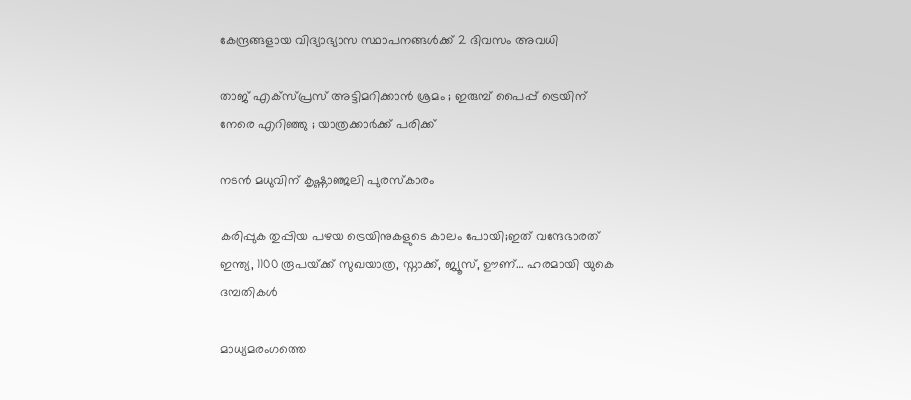കേന്ദ്രങ്ങളായ വിദ്യാഭ്യാസ സ്ഥാപനങ്ങള്‍ക്ക് 2 ദിവസം അവധി

താജ് എക്സ്പ്രസ് അട്ടിമറിക്കാൻ ശ്രമം ; ഇരുമ്പ് പൈപ്പ് ട്രെയിന് നേരെ എറിഞ്ഞു ; യാത്രക്കാർക്ക് പരിക്ക്

നടന്‍ മധുവിന് കൃഷ്ണാഞ്ജലി പുരസ്‌കാരം

കരിപ്പുക തുപ്പിയ പഴയ ട്രെയിനുകളുടെ കാലം പോയി;ഇത് വന്ദേഭാരത് ഇന്ത്യ, 1100 രൂപയ്‌ക്ക് സുഖയാത്ര, സ്നാക്ക്, ജ്യൂസ്, ഊണ്… ഹരമായി യുകെ ദമ്പതികള്‍

മാധ്യമരംഗത്തെ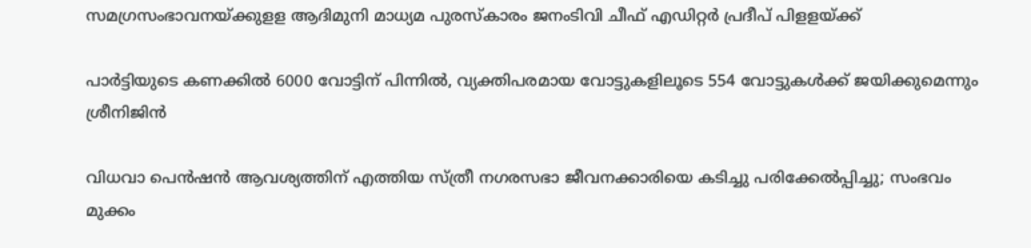സമഗ്രസംഭാവനയ്‌ക്കുളള ആദിമുനി മാധ്യമ പുരസ്‌കാരം ജനംടിവി ചീഫ് എഡിറ്റര്‍ പ്രദീപ് പിളളയ്‌ക്ക്

പാര്‍ട്ടിയുടെ കണക്കില്‍ 6000 വോട്ടിന് പിന്നില്‍, വ്യക്തിപരമായ വോട്ടുകളിലൂടെ 554 വോട്ടുകള്‍ക്ക് ജയിക്കുമെന്നും ശ്രീനിജിന്‍

വിധവാ പെന്‍ഷന്‍ ആവശ്യത്തിന് എത്തിയ സ്ത്രീ നഗരസഭാ ജീവനക്കാരിയെ കടിച്ചു പരിക്കേല്‍പ്പിച്ചു; സംഭവം മുക്കം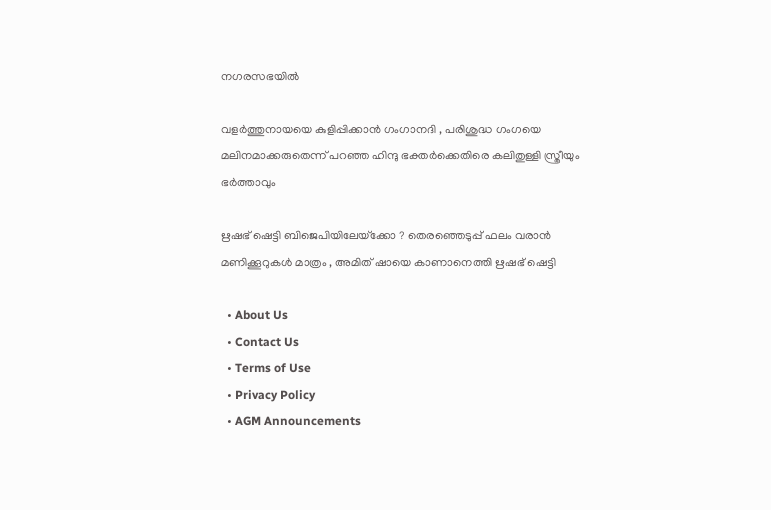നഗരസഭയില്‍

വളര്‍ത്തുനായയെ കുളിപ്പിക്കാന്‍ ഗംഗാനദി , പരിശുദ്ധ ഗംഗയെ മലിനമാക്കരുതെന്ന് പറഞ്ഞ ഹിന്ദു ഭക്തര്‍ക്കെതിരെ കലിതുള്ളി സ്ത്രീയും ഭര്‍ത്താവും

ഋഷഭ് ഷെട്ടി ബിജെപിയിലേയ്‌ക്കോ ? തെരഞ്ഞെടുപ്പ് ഫലം വരാൻ മണിക്കൂറുകൾ മാത്രം , അമിത് ഷായെ കാണാനെത്തി ഋഷഭ് ഷെട്ടി

  • About Us
  • Contact Us
  • Terms of Use
  • Privacy Policy
  • AGM Announcements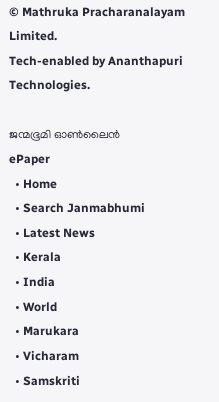© Mathruka Pracharanalayam Limited.
Tech-enabled by Ananthapuri Technologies.

ജന്മഭൂമി ഓണ്‍ലൈന്‍
ePaper
  • Home
  • Search Janmabhumi
  • Latest News
  • Kerala
  • India
  • World
  • Marukara
  • Vicharam
  • Samskriti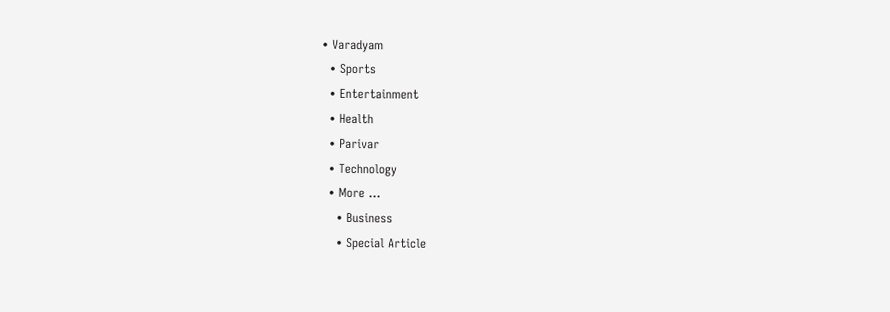• Varadyam
  • Sports
  • Entertainment
  • Health
  • Parivar
  • Technology
  • More …
    • Business
    • Special Article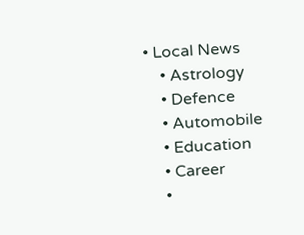• Local News
    • Astrology
    • Defence
    • Automobile
    • Education
    • Career
    •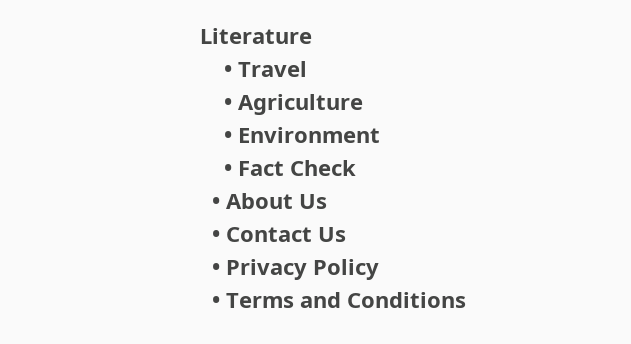Literature
    • Travel
    • Agriculture
    • Environment
    • Fact Check
  • About Us
  • Contact Us
  • Privacy Policy
  • Terms and Conditions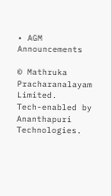• AGM Announcements

© Mathruka Pracharanalayam Limited.
Tech-enabled by Ananthapuri Technologies.